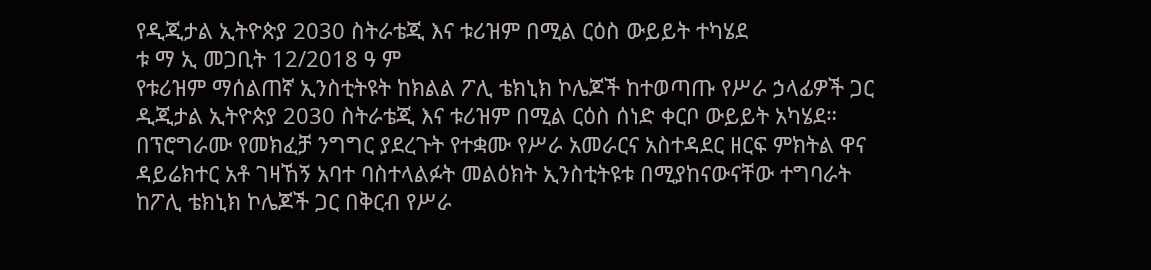የዲጂታል ኢትዮጵያ 2030 ስትራቴጂ እና ቱሪዝም በሚል ርዕስ ውይይት ተካሄደ
ቱ ማ ኢ መጋቢት 12/2018 ዓ ም
የቱሪዝም ማሰልጠኛ ኢንስቲትዩት ከክልል ፖሊ ቴክኒክ ኮሌጆች ከተወጣጡ የሥራ ኃላፊዎች ጋር ዲጂታል ኢትዮጵያ 2030 ስትራቴጂ እና ቱሪዝም በሚል ርዕስ ሰነድ ቀርቦ ውይይት አካሄደ።
በፕሮግራሙ የመክፈቻ ንግግር ያደረጉት የተቋሙ የሥራ አመራርና አስተዳደር ዘርፍ ምክትል ዋና ዳይሬክተር አቶ ገዛኸኝ አባተ ባስተላልፉት መልዕክት ኢንስቲትዩቱ በሚያከናውናቸው ተግባራት ከፖሊ ቴክኒክ ኮሌጆች ጋር በቅርብ የሥራ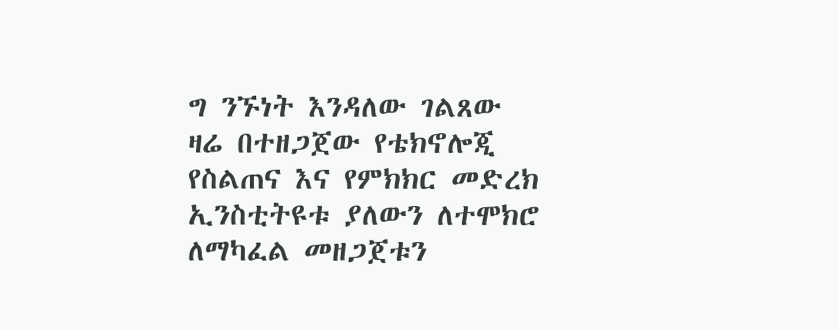ግ ንኙነት እንዳለው ገልጸው ዛሬ በተዘጋጀው የቴክኖሎጂ የስልጠና እና የምክክር መድረክ ኢንስቲትዩቱ ያለውን ለተሞክሮ ለማካፈል መዘጋጀቱን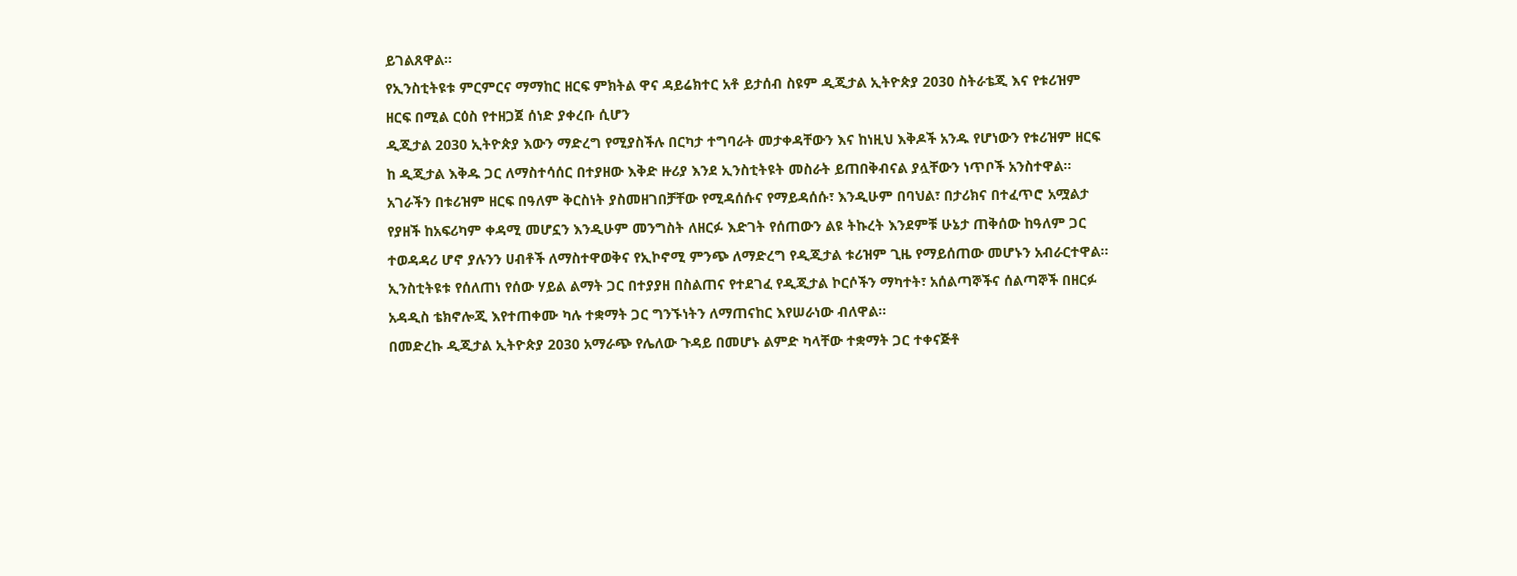ይገልጸዋል፡፡
የኢንስቲትዩቱ ምርምርና ማማከር ዘርፍ ምክትል ዋና ዳይሬክተር አቶ ይታሰብ ስዩም ዲጂታል ኢትዮጵያ 2030 ስትራቴጂ እና የቱሪዝም ዘርፍ በሚል ርዕስ የተዘጋጀ ሰነድ ያቀረቡ ሲሆን
ዲጂታል 2030 ኢትዮጵያ እውን ማድረግ የሚያስችሉ በርካታ ተግባራት መታቀዳቸውን እና ከነዚህ እቅዶች አንዱ የሆነውን የቱሪዝም ዘርፍ ከ ዲጂታል እቅዱ ጋር ለማስተሳሰር በተያዘው እቅድ ዙሪያ እንደ ኢንስቲትዩት መስራት ይጠበቅብናል ያሏቸውን ነጥቦች አንስተዋል፡፡
አገራችን በቱሪዝም ዘርፍ በዓለም ቅርስነት ያስመዘገበቻቸው የሚዳሰሱና የማይዳሰሱ፣ እንዲሁም በባህል፣ በታሪክና በተፈጥሮ አሟልታ የያዘች ከአፍሪካም ቀዳሚ መሆኗን እንዲሁም መንግስት ለዘርፉ እድገት የሰጠውን ልዩ ትኩረት እንደምቹ ሁኔታ ጠቅሰው ከዓለም ጋር ተወዳዳሪ ሆኖ ያሉንን ሀብቶች ለማስተዋወቅና የኢኮኖሚ ምንጭ ለማድረግ የዲጂታል ቱሪዝም ጊዜ የማይሰጠው መሆኑን አብራርተዋል፡፡
ኢንስቲትዩቱ የሰለጠነ የሰው ሃይል ልማት ጋር በተያያዘ በስልጠና የተደገፈ የዲጂታል ኮርሶችን ማካተት፣ አሰልጣኞችና ሰልጣኞች በዘርፉ አዳዲስ ቴክኖሎጂ እየተጠቀሙ ካሉ ተቋማት ጋር ግንኙነትን ለማጠናከር እየሠራነው ብለዋል፡፡
በመድረኩ ዲጂታል ኢትዮጵያ 2030 አማራጭ የሌለው ጉዳይ በመሆኑ ልምድ ካላቸው ተቋማት ጋር ተቀናጅቶ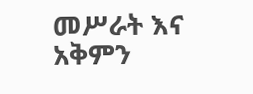መሥራት እና አቅምን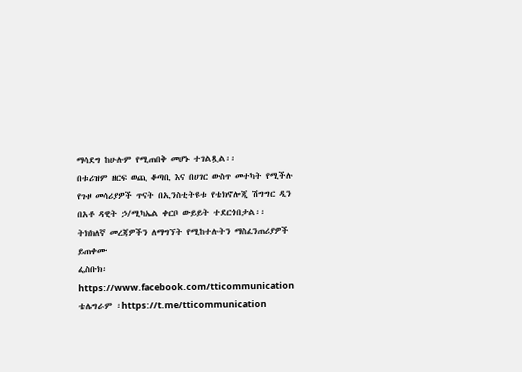ማሳደግ ከሁሉም የሚጠበቅ መሆኑ ተገልጿል፡፡
በቱሪዝም ዘርፍ ወጪ ቆጣቢ እና በሀገር ውስጥ መተካት የሚችሉ የጉዞ መሳሪያዎች ጥናት በኢንስቲትዩቱ የቴክኖሎጂ ሽግግር ዲን በአቶ ዳዊት ኃ/ሚካኤል ቀርቦ ውይይት ተደርጎበታል፡፡
ትክክለኛ መረጃዎችን ለማግኘት የሚከተሉትን ማስፈንጠሪያዎች ይጠቀሙ
ፌስቡክ፡ https://www.facebook.com/tticommunication
ቴሌግራም ፡https://t.me/tticommunication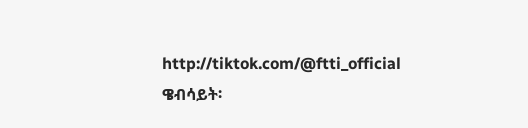http://tiktok.com/@ftti_official
ዌብሳይት፡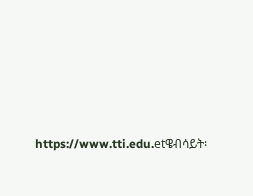https://www.tti.edu.etዌብሳይት፡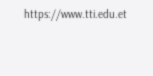https://www.tti.edu.et